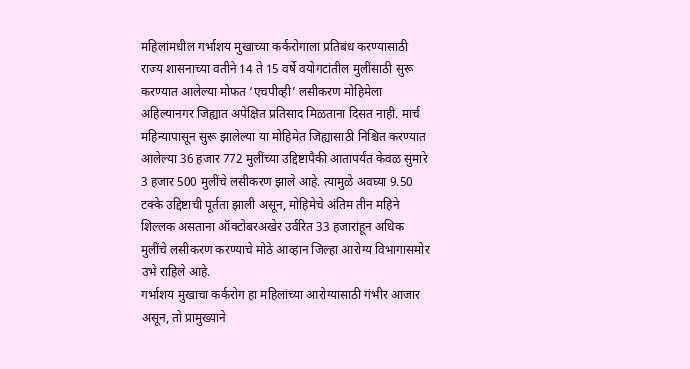महिलांमधील गर्भाशय मुखाच्या कर्करोगाला प्रतिबंध करण्यासाठी राज्य शासनाच्या वतीने 14 ते 15 वर्षे वयोगटांतील मुलींसाठी सुरू करण्यात आलेल्या मोफत ‘एचपीव्ही’ लसीकरण मोहिमेला अहिल्यानगर जिह्यात अपेक्षित प्रतिसाद मिळताना दिसत नाही. मार्च महिन्यापासून सुरू झालेल्या या मोहिमेत जिह्यासाठी निश्चित करण्यात आलेल्या 36 हजार 772 मुलींच्या उद्दिष्टापैकी आतापर्यंत केवळ सुमारे 3 हजार 500 मुलींचे लसीकरण झाले आहे. त्यामुळे अवघ्या 9.50 टक्के उद्दिष्टाची पूर्तता झाली असून, मोहिमेचे अंतिम तीन महिने शिल्लक असताना ऑक्टोबरअखेर उर्वरित 33 हजारांहून अधिक मुलींचे लसीकरण करण्याचे मोठे आव्हान जिल्हा आरोग्य विभागासमोर उभे राहिले आहे.
गर्भाशय मुखाचा कर्करोग हा महिलांच्या आरोग्यासाठी गंभीर आजार असून, तो प्रामुख्याने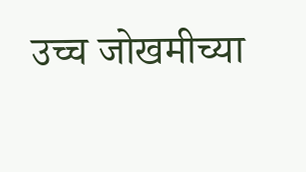उच्च जोखमीच्या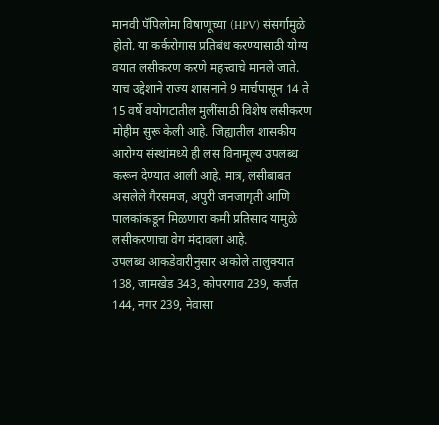मानवी पॅपिलोमा विषाणूच्या (HPV) संसर्गामुळे होतो. या कर्करोगास प्रतिबंध करण्यासाठी योग्य वयात लसीकरण करणे महत्त्वाचे मानले जाते. याच उद्देशाने राज्य शासनाने 9 मार्चपासून 14 ते 15 वर्षे वयोगटातील मुलींसाठी विशेष लसीकरण मोहीम सुरू केली आहे. जिह्यातील शासकीय आरोग्य संस्थांमध्ये ही लस विनामूल्य उपलब्ध करून देण्यात आली आहे. मात्र, लसीबाबत असलेले गैरसमज, अपुरी जनजागृती आणि पालकांकडून मिळणारा कमी प्रतिसाद यामुळे लसीकरणाचा वेग मंदावला आहे.
उपलब्ध आकडेवारीनुसार अकोले तालुक्यात 138, जामखेड 343, कोपरगाव 239, कर्जत 144, नगर 239, नेवासा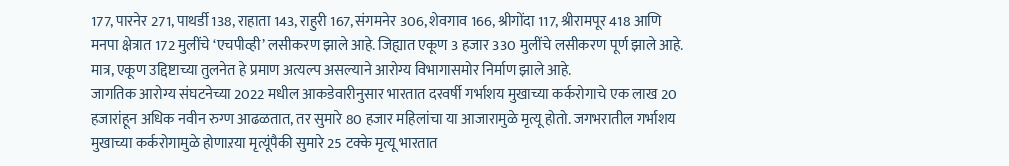177, पारनेर 271, पाथर्डी 138, राहाता 143, राहुरी 167, संगमनेर 306, शेवगाव 166, श्रीगोंदा 117, श्रीरामपूर 418 आणि मनपा क्षेत्रात 172 मुलींचे ‘एचपीव्ही’ लसीकरण झाले आहे. जिह्यात एकूण 3 हजार 330 मुलींचे लसीकरण पूर्ण झाले आहे. मात्र, एकूण उद्दिष्टाच्या तुलनेत हे प्रमाण अत्यल्प असल्याने आरोग्य विभागासमोर निर्माण झाले आहे.
जागतिक आरोग्य संघटनेच्या 2022 मधील आकडेवारीनुसार भारतात दरवर्षी गर्भाशय मुखाच्या कर्करोगाचे एक लाख 20 हजारांहून अधिक नवीन रुग्ण आढळतात, तर सुमारे 80 हजार महिलांचा या आजारामुळे मृत्यू होतो. जगभरातील गर्भाशय मुखाच्या कर्करोगामुळे होणाऱया मृत्यूंपैकी सुमारे 25 टक्के मृत्यू भारतात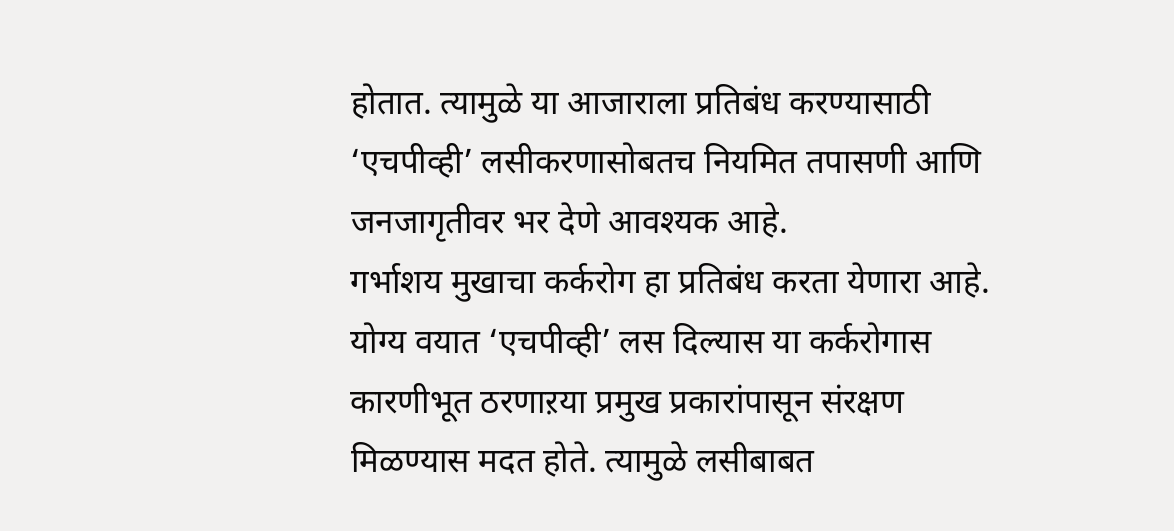होतात. त्यामुळे या आजाराला प्रतिबंध करण्यासाठी ‘एचपीव्ही’ लसीकरणासोबतच नियमित तपासणी आणि जनजागृतीवर भर देणे आवश्यक आहे.
गर्भाशय मुखाचा कर्करोग हा प्रतिबंध करता येणारा आहे. योग्य वयात ‘एचपीव्ही’ लस दिल्यास या कर्करोगास कारणीभूत ठरणाऱया प्रमुख प्रकारांपासून संरक्षण मिळण्यास मदत होते. त्यामुळे लसीबाबत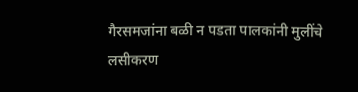गैरसमजांना बळी न पडता पालकांनी मुलींचे लसीकरण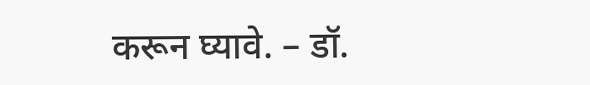करून घ्यावे. – डॉ.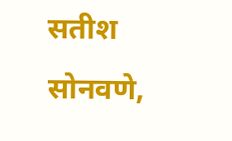सतीश सोनवणे,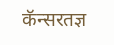कॅन्सरतज्ञ